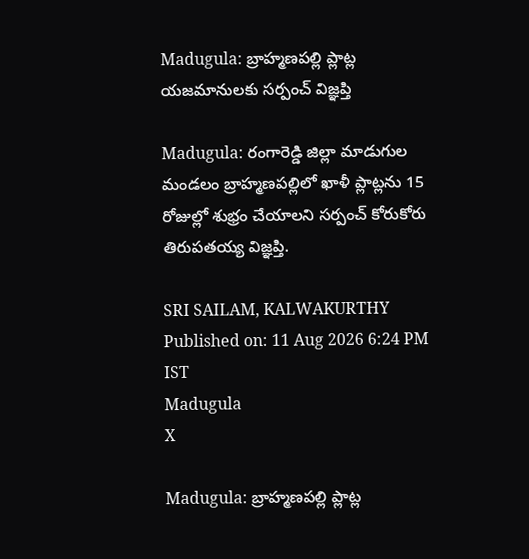Madugula: బ్రాహ్మణపల్లి ప్లాట్ల యజమానులకు సర్పంచ్ విజ్ఞప్తి

Madugula: రంగారెడ్డి జిల్లా మాడుగుల మండలం బ్రాహ్మణపల్లిలో ఖాళీ ప్లాట్లను 15 రోజుల్లో శుభ్రం చేయాలని సర్పంచ్ కోరుకోరు తిరుపతయ్య విజ్ఞప్తి.

SRI SAILAM, KALWAKURTHY
Published on: 11 Aug 2026 6:24 PM IST
Madugula
X

Madugula: బ్రాహ్మణపల్లి ప్లాట్ల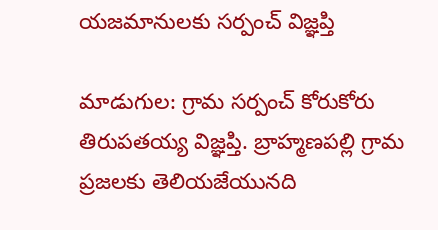యజమానులకు సర్పంచ్ విజ్ఞప్తి

మాడుగుల: గ్రామ సర్పంచ్ కోరుకోరు తిరుపతయ్య విజ్ఞప్తి. బ్రాహ్మణపల్లి గ్రామ ప్రజలకు తెలియజేయునది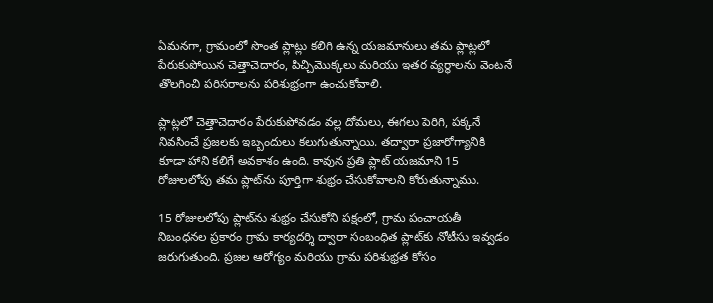ఏమనగా, గ్రామంలో సొంత ప్లాట్లు కలిగి ఉన్న యజమానులు తమ ప్లాట్లలో పేరుకుపోయిన చెత్తాచెదారం, పిచ్చిమొక్కలు మరియు ఇతర వ్యర్థాలను వెంటనే తొలగించి పరిసరాలను పరిశుభ్రంగా ఉంచుకోవాలి.

ప్లాట్లలో చెత్తాచెదారం పేరుకుపోవడం వల్ల దోమలు, ఈగలు పెరిగి, పక్కనే నివసించే ప్రజలకు ఇబ్బందులు కలుగుతున్నాయి. తద్వారా ప్రజారోగ్యానికి కూడా హాని కలిగే అవకాశం ఉంది. కావున ప్రతి ప్లాట్ యజమాని 15 రోజులలోపు తమ ప్లాట్‌ను పూర్తిగా శుభ్రం చేసుకోవాలని కోరుతున్నాము.

15 రోజులలోపు ప్లాట్‌ను శుభ్రం చేసుకోని పక్షంలో, గ్రామ పంచాయతీ నిబంధనల ప్రకారం గ్రామ కార్యదర్శి ద్వారా సంబంధిత ప్లాట్‌కు నోటీసు ఇవ్వడం జరుగుతుంది. ప్రజల ఆరోగ్యం మరియు గ్రామ పరిశుభ్రత కోసం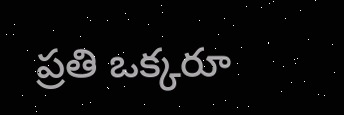ప్రతి ఒక్కరూ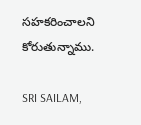సహకరించాలని కోరుతున్నాము.

SRI SAILAM,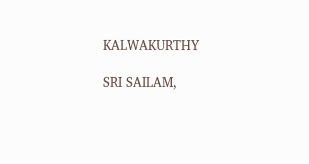KALWAKURTHY

SRI SAILAM,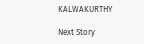KALWAKURTHY

Next Story